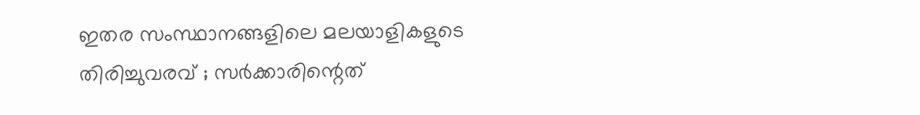ഇതര സംസ്ഥാനങ്ങളിലെ മലയാളികളുടെ തിരിച്ചുവരവ് ; സര്‍ക്കാരിന്റെത്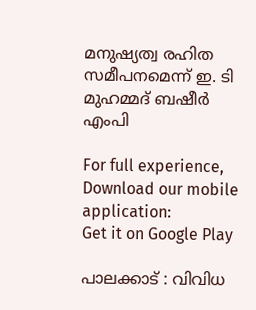മനുഷ്യത്വ രഹിത സമീപനമെന്ന്‌ ഇ. ടി മുഹമ്മദ് ബഷീർ എംപി

For full experience, Download our mobile application:
Get it on Google Play

പാലക്കാട് : വിവിധ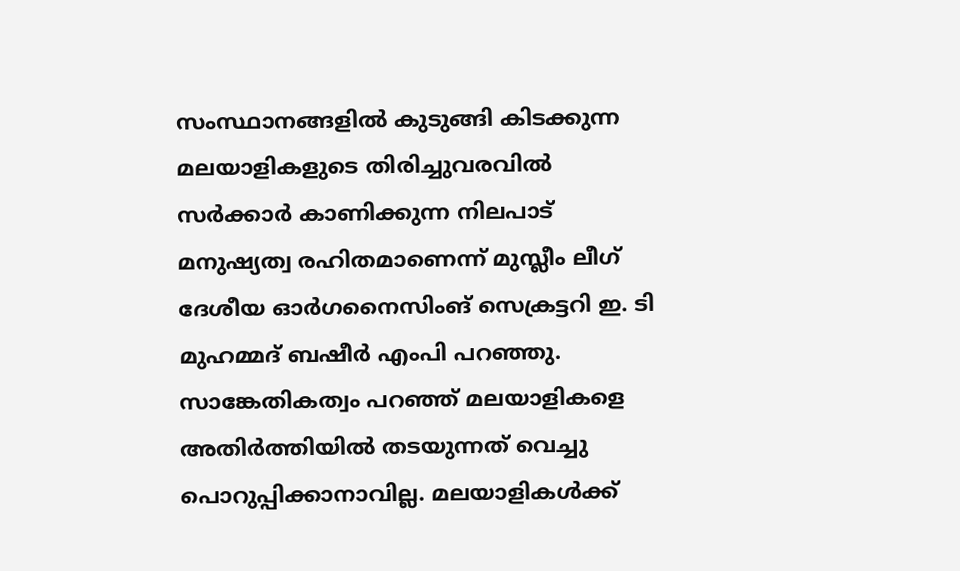സംസ്ഥാനങ്ങളില്‍ കുടുങ്ങി കിടക്കുന്ന മലയാളികളുടെ തിരിച്ചുവരവില്‍ സര്‍ക്കാര്‍ കാണിക്കുന്ന നിലപാട് മനുഷ്യത്വ രഹിതമാണെന്ന് മുസ്ലീം ലീഗ് ദേശീയ ഓര്‍ഗനൈസിംങ് സെക്രട്ടറി ഇ. ടി മുഹമ്മദ് ബഷീര്‍ എംപി പറഞ്ഞു. സാങ്കേതികത്വം പറഞ്ഞ് മലയാളികളെ അതിര്‍ത്തിയില്‍ തടയുന്നത് വെച്ചു പൊറുപ്പിക്കാനാവില്ല. മലയാളികള്‍ക്ക്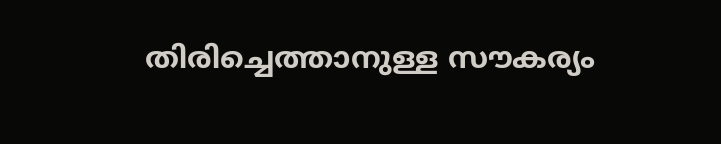തിരിച്ചെത്താനുള്ള സൗകര്യം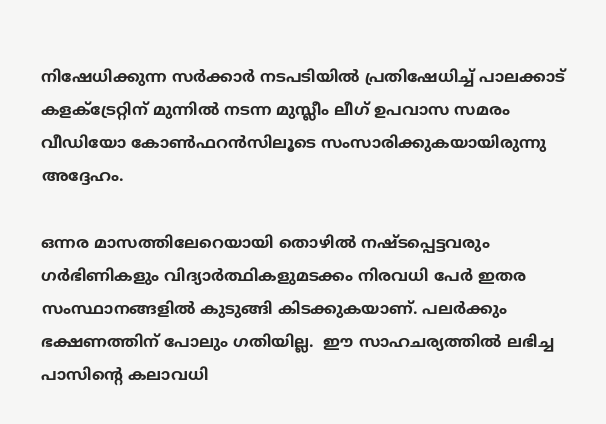നിഷേധിക്കുന്ന സര്‍ക്കാര്‍ നടപടിയില്‍ പ്രതിഷേധിച്ച് പാലക്കാട് കളക്ട്രേറ്റിന് മുന്നില്‍ നടന്ന മുസ്ലീം ലീഗ് ഉപവാസ സമരം വീഡിയോ കോണ്‍ഫറൻസിലൂടെ സംസാരിക്കുകയായിരുന്നു അദ്ദേഹം.

ഒന്നര മാസത്തിലേറെയായി തൊഴില്‍ നഷ്ടപ്പെട്ടവരും ഗര്‍ഭിണികളും വിദ്യാര്‍ത്ഥികളുമടക്കം നിരവധി പേർ ഇതര സംസ്ഥാനങ്ങളില്‍ കുടുങ്ങി കിടക്കുകയാണ്. പലര്‍ക്കും ഭക്ഷണത്തിന് പോലും ഗതിയില്ല.  ഈ സാഹചര്യത്തില്‍ ലഭിച്ച പാസിന്റെ കലാവധി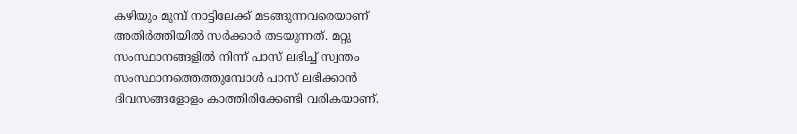കഴിയും മുമ്പ് നാട്ടിലേക്ക് മടങ്ങുന്നവരെയാണ് അതിര്‍ത്തിയില്‍ സര്‍ക്കാര്‍ തടയുന്നത്. മറ്റു സംസ്ഥാനങ്ങളില്‍ നിന്ന് പാസ് ലഭിച്ച് സ്വന്തം സംസ്ഥാനത്തെത്തുമ്പോള്‍ പാസ് ലഭിക്കാന്‍ ദിവസങ്ങളോളം കാത്തിരിക്കേണ്ടി വരികയാണ്.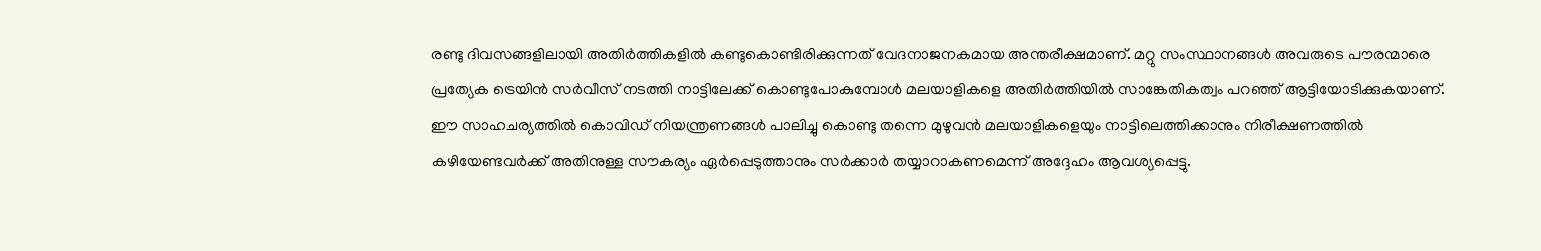രണ്ടു ദിവസങ്ങളിലായി അതിര്‍ത്തികളില്‍ കണ്ടുകൊണ്ടിരിക്കുന്നത് വേദനാജനകമായ അന്തരീക്ഷമാണ്. മറ്റു സംസ്ഥാനങ്ങള്‍ അവരുടെ പൗരന്മാരെ പ്രത്യേക ട്രെയിന്‍ സര്‍വീസ് നടത്തി നാട്ടിലേക്ക് കൊണ്ടുപോകുമ്പോള്‍ മലയാളികളെ അതിര്‍ത്തിയില്‍ സാങ്കേതികത്വം പറഞ്ഞ് ആട്ടിയോടിക്കുകയാണ്. ഈ സാഹചര്യത്തില്‍ കൊവിഡ് നിയന്ത്രണങ്ങള്‍ പാലിച്ചു കൊണ്ടു തന്നെ മുഴുവന്‍ മലയാളികളെയും നാട്ടിലെത്തിക്കാനും നിരീക്ഷണത്തില്‍ കഴിയേണ്ടവര്‍ക്ക് അതിനുള്ള സൗകര്യം ഏര്‍പ്പെടുത്താനും സര്‍ക്കാര്‍ തയ്യാറാകണമെന്ന് അദ്ദേഹം ആവശ്യപ്പെട്ടു.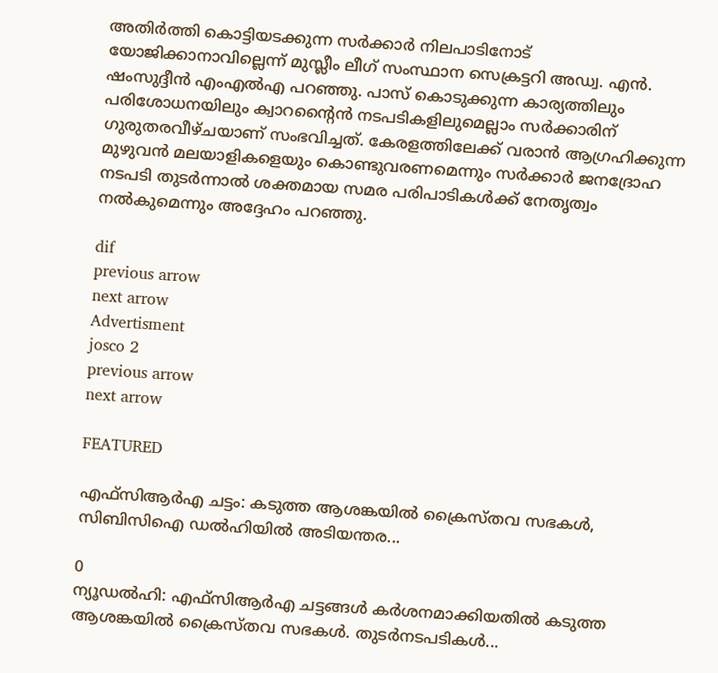അതിര്‍ത്തി കൊട്ടിയടക്കുന്ന സര്‍ക്കാര്‍ നിലപാടിനോട് യോജിക്കാനാവില്ലെന്ന് മുസ്ലീം ലീഗ് സംസ്ഥാന സെക്രട്ടറി അഡ്വ. എന്‍. ഷംസുദ്ദീന്‍ എംഎല്‍എ പറഞ്ഞു. പാസ് കൊടുക്കുന്ന കാര്യത്തിലും പരിശോധനയിലും ക്വാറന്‍റൈന്‍ നടപടികളിലുമെല്ലാം സര്‍ക്കാരിന് ഗുരുതരവീഴ്ചയാണ് സംഭവിച്ചത്. കേരളത്തിലേക്ക് വരാന്‍ ആഗ്രഹിക്കുന്ന മുഴുവന്‍ മലയാളികളെയും കൊണ്ടുവരണമെന്നും സര്‍ക്കാര്‍ ജനദ്രോഹ നടപടി തുടര്‍ന്നാല്‍ ശക്തമായ സമര പരിപാടികള്‍ക്ക് നേതൃത്വം നല്‍കുമെന്നും അദ്ദേഹം പറഞ്ഞു.

dif
previous arrow
next arrow
Advertisment
josco 2
previous arrow
next arrow

FEATURED

എഫ്‌സിആര്‍എ ചട്ടം: കടുത്ത ആശങ്കയില്‍ ക്രൈസ്തവ സഭകള്‍, സിബിസിഐ ഡല്‍ഹിയില്‍ അടിയന്തര...

0
ന്യൂഡല്‍ഹി: എഫ്‌സിആര്‍എ ചട്ടങ്ങള്‍ കര്‍ശനമാക്കിയതില്‍ കടുത്ത ആശങ്കയില്‍ ക്രൈസ്തവ സഭകള്‍. തുടര്‍നടപടികള്‍...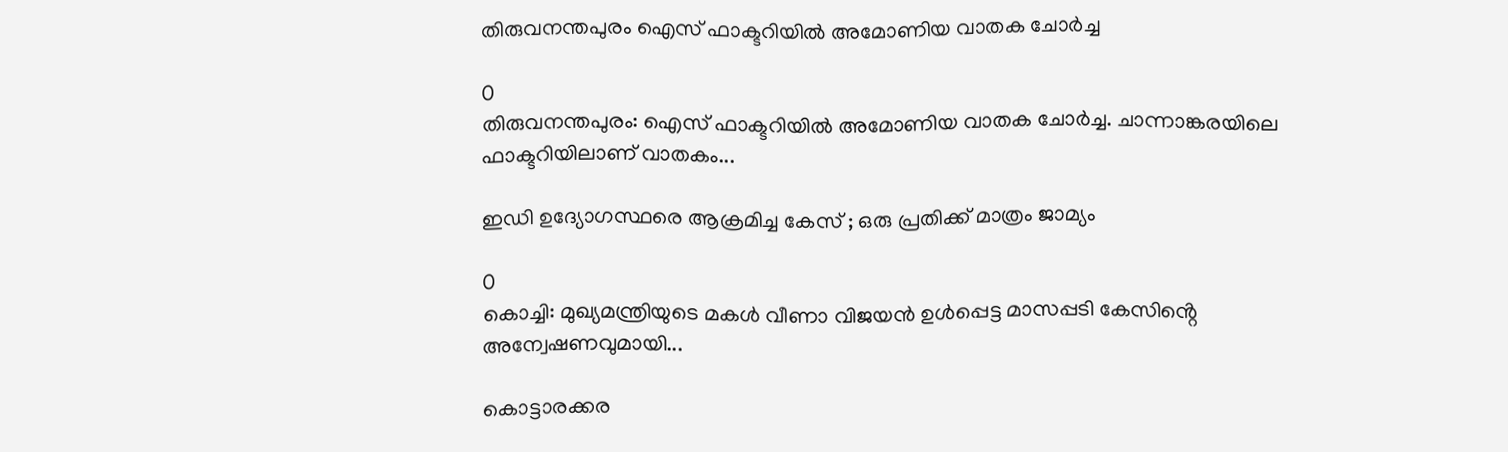തിരുവനന്തപുരം ഐസ് ഫാക്ടറിയിൽ അമോണിയ വാതക ചോർച്ച

0
തിരുവനന്തപുരം: ഐസ് ഫാക്ടറിയിൽ അമോണിയ വാതക ചോർച്ച. ചാന്നാങ്കരയിലെ ഫാക്ടറിയിലാണ് വാതകം...

ഇഡി ഉദ്യോഗസ്ഥരെ ആക്രമിച്ച കേസ് ; ഒരു പ്രതിക്ക് മാത്രം ജാമ്യം

0
കൊച്ചി: മുഖ്യമന്ത്രിയുടെ മകൾ വീണാ വിജയൻ ഉൾപ്പെട്ട മാസപ്പടി കേസിൻ്റെ അന്വേഷണവുമായി...

കൊട്ടാരക്കര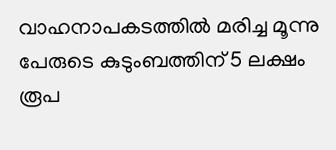വാഹനാപകടത്തില്‍ മരിച്ച മൂന്നു പേരുടെ കുടുംബത്തിന് 5 ലക്ഷം രൂപ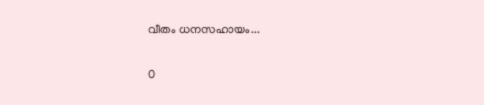വീതം ധനസഹായം...

0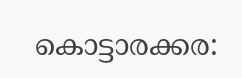കൊട്ടാരക്കര: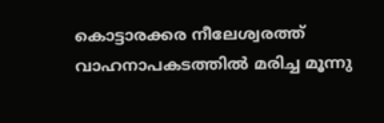കൊട്ടാരക്കര നീലേശ്വരത്ത് വാഹനാപകടത്തില്‍ മരിച്ച മൂന്നു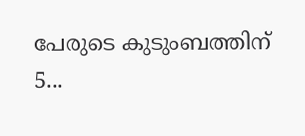പേരുടെ കുടുംബത്തിന് 5...